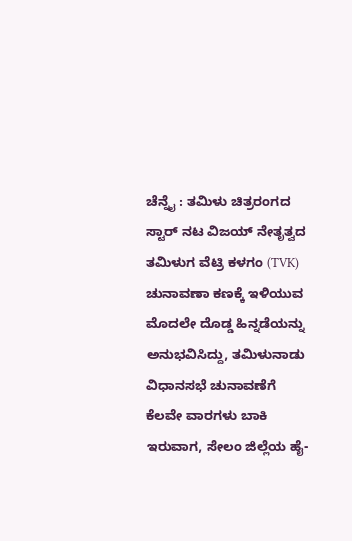ಚೆನ್ನೈ : ತಮಿಳು ಚಿತ್ರರಂಗದ ಸ್ಟಾರ್ ನಟ ವಿಜಯ್ ನೇತೃತ್ವದ ತಮಿಳುಗ ವೆಟ್ರಿ ಕಳಗಂ (TVK) ಚುನಾವಣಾ ಕಣಕ್ಕೆ ಇಳಿಯುವ ಮೊದಲೇ ದೊಡ್ಡ ಹಿನ್ನಡೆಯನ್ನು ಅನುಭವಿಸಿದ್ದು, ತಮಿಳುನಾಡು ವಿಧಾನಸಭೆ ಚುನಾವಣೆಗೆ ಕೆಲವೇ ವಾರಗಳು ಬಾಕಿ ಇರುವಾಗ, ಸೇಲಂ ಜಿಲ್ಲೆಯ ಹೈ-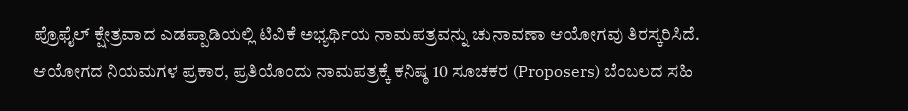ಪ್ರೊಫೈಲ್ ಕ್ಷೇತ್ರವಾದ ಎಡಪ್ಪಾಡಿಯಲ್ಲಿ ಟಿವಿಕೆ ಅಭ್ಯರ್ಥಿಯ ನಾಮಪತ್ರವನ್ನು ಚುನಾವಣಾ ಆಯೋಗವು ತಿರಸ್ಕರಿಸಿದೆ. ಆಯೋಗದ ನಿಯಮಗಳ ಪ್ರಕಾರ, ಪ್ರತಿಯೊಂದು ನಾಮಪತ್ರಕ್ಕೆ ಕನಿಷ್ಠ 10 ಸೂಚಕರ (Proposers) ಬೆಂಬಲದ ಸಹಿ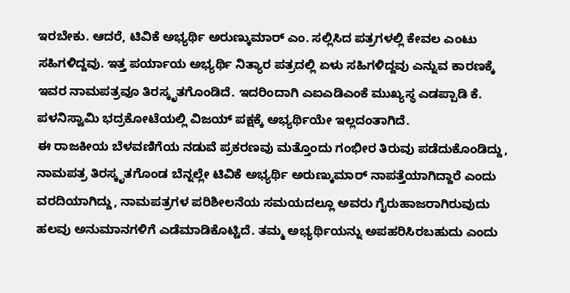ಇರಬೇಕು. ಆದರೆ, ಟಿವಿಕೆ ಅಭ್ಯರ್ಥಿ ಅರುಣ್ಕುಮಾರ್ ಎಂ. ಸಲ್ಲಿಸಿದ ಪತ್ರಗಳಲ್ಲಿ ಕೇವಲ ಎಂಟು ಸಹಿಗಳಿದ್ದವು. ಇತ್ತ ಪರ್ಯಾಯ ಅಭ್ಯರ್ಥಿ ನಿತ್ಯಾರ ಪತ್ರದಲ್ಲಿ ಏಳು ಸಹಿಗಳಿದ್ದವು ಎನ್ನುವ ಕಾರಣಕ್ಕೆ ಇವರ ನಾಮಪತ್ರವೂ ತಿರಸ್ಕೃತಗೊಂಡಿದೆ. ಇದರಿಂದಾಗಿ ಎಐಎಡಿಎಂಕೆ ಮುಖ್ಯಸ್ಥ ಎಡಪ್ಪಾಡಿ ಕೆ. ಪಳನಿಸ್ವಾಮಿ ಭದ್ರಕೋಟೆಯಲ್ಲಿ ವಿಜಯ್ ಪಕ್ಷಕ್ಕೆ ಅಭ್ಯರ್ಥಿಯೇ ಇಲ್ಲದಂತಾಗಿದೆ.
ಈ ರಾಜಕೀಯ ಬೆಳವಣಿಗೆಯ ನಡುವೆ ಪ್ರಕರಣವು ಮತ್ತೊಂದು ಗಂಭೀರ ತಿರುವು ಪಡೆದುಕೊಂಡಿದ್ದು, ನಾಮಪತ್ರ ತಿರಸ್ಕೃತಗೊಂಡ ಬೆನ್ನಲ್ಲೇ ಟಿವಿಕೆ ಅಭ್ಯರ್ಥಿ ಅರುಣ್ಕುಮಾರ್ ನಾಪತ್ತೆಯಾಗಿದ್ದಾರೆ ಎಂದು ವರದಿಯಾಗಿದ್ದು, ನಾಮಪತ್ರಗಳ ಪರಿಶೀಲನೆಯ ಸಮಯದಲ್ಲೂ ಅವರು ಗೈರುಹಾಜರಾಗಿರುವುದು ಹಲವು ಅನುಮಾನಗಳಿಗೆ ಎಡೆಮಾಡಿಕೊಟ್ಟಿದೆ. ತಮ್ಮ ಅಭ್ಯರ್ಥಿಯನ್ನು ಅಪಹರಿಸಿರಬಹುದು ಎಂದು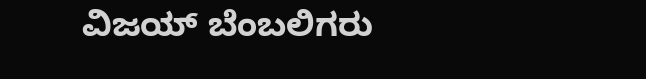ವಿಜಯ್ ಬೆಂಬಲಿಗರು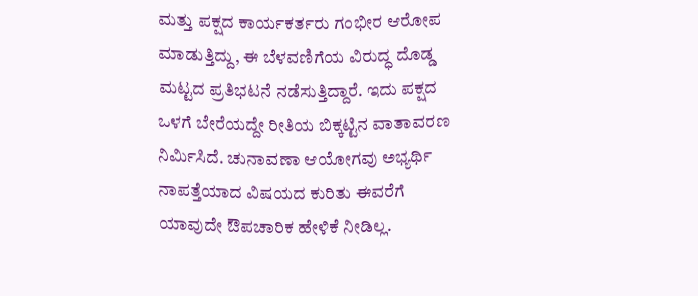ಮತ್ತು ಪಕ್ಷದ ಕಾರ್ಯಕರ್ತರು ಗಂಭೀರ ಆರೋಪ ಮಾಡುತ್ತಿದ್ದು, ಈ ಬೆಳವಣಿಗೆಯ ವಿರುದ್ಧ ದೊಡ್ಡ ಮಟ್ಟದ ಪ್ರತಿಭಟನೆ ನಡೆಸುತ್ತಿದ್ದಾರೆ. ಇದು ಪಕ್ಷದ ಒಳಗೆ ಬೇರೆಯದ್ದೇ ರೀತಿಯ ಬಿಕ್ಕಟ್ಟಿನ ವಾತಾವರಣ ನಿರ್ಮಿಸಿದೆ. ಚುನಾವಣಾ ಆಯೋಗವು ಅಭ್ಯರ್ಥಿ ನಾಪತ್ತೆಯಾದ ವಿಷಯದ ಕುರಿತು ಈವರೆಗೆ ಯಾವುದೇ ಔಪಚಾರಿಕ ಹೇಳಿಕೆ ನೀಡಿಲ್ಲ.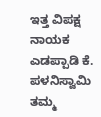ಇತ್ತ ವಿಪಕ್ಷ ನಾಯಕ ಎಡಪ್ಪಾಡಿ ಕೆ. ಪಳನಿಸ್ವಾಮಿ ತಮ್ಮ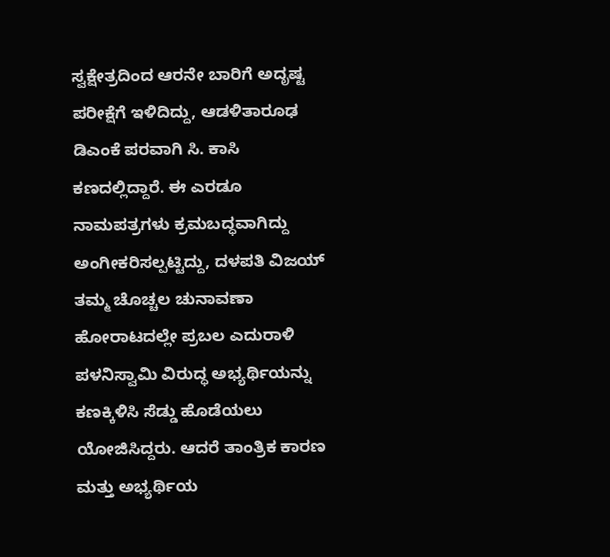ಸ್ವಕ್ಷೇತ್ರದಿಂದ ಆರನೇ ಬಾರಿಗೆ ಅದೃಷ್ಟ ಪರೀಕ್ಷೆಗೆ ಇಳಿದಿದ್ದು, ಆಡಳಿತಾರೂಢ ಡಿಎಂಕೆ ಪರವಾಗಿ ಸಿ. ಕಾಸಿ ಕಣದಲ್ಲಿದ್ದಾರೆ. ಈ ಎರಡೂ ನಾಮಪತ್ರಗಳು ಕ್ರಮಬದ್ಧವಾಗಿದ್ದು ಅಂಗೀಕರಿಸಲ್ಪಟ್ಟಿದ್ದು, ದಳಪತಿ ವಿಜಯ್ ತಮ್ಮ ಚೊಚ್ಚಲ ಚುನಾವಣಾ ಹೋರಾಟದಲ್ಲೇ ಪ್ರಬಲ ಎದುರಾಳಿ ಪಳನಿಸ್ವಾಮಿ ವಿರುದ್ಧ ಅಭ್ಯರ್ಥಿಯನ್ನು ಕಣಕ್ಕಿಳಿಸಿ ಸೆಡ್ಡು ಹೊಡೆಯಲು ಯೋಜಿಸಿದ್ದರು. ಆದರೆ ತಾಂತ್ರಿಕ ಕಾರಣ ಮತ್ತು ಅಭ್ಯರ್ಥಿಯ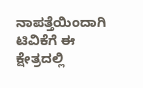ನಾಪತ್ತೆಯಿಂದಾಗಿ ಟಿವಿಕೆಗೆ ಈ ಕ್ಷೇತ್ರದಲ್ಲಿ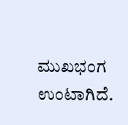ಮುಖಭಂಗ ಉಂಟಾಗಿದೆ.